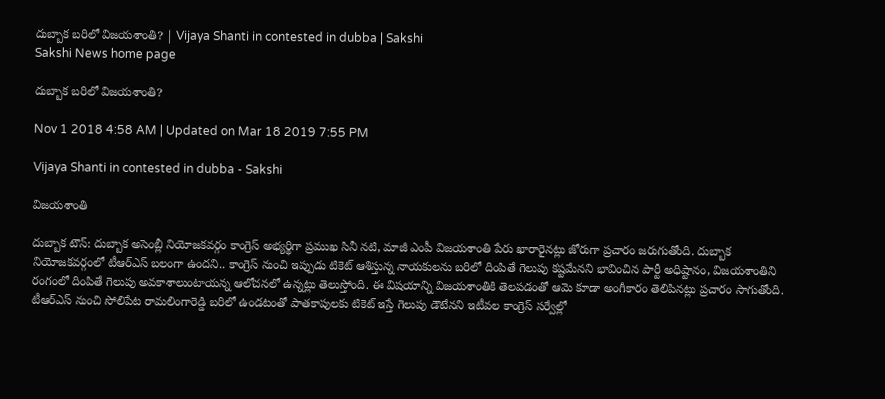దుబ్బాక బరిలో విజయశాంతి? | Vijaya Shanti in contested in dubba | Sakshi
Sakshi News home page

దుబ్బాక బరిలో విజయశాంతి?

Nov 1 2018 4:58 AM | Updated on Mar 18 2019 7:55 PM

Vijaya Shanti in contested in dubba - Sakshi

విజయశాంతి

దుబ్బాక టౌన్‌: దుబ్బాక అసెంబ్లీ నియోజకవర్గం కాంగ్రెస్‌ అభ్యర్థిగా ప్రముఖ సినీ నటి, మాజీ ఎంపీ విజయశాంతి పేరు ఖారారైనట్లు జోరుగా ప్రచారం జరుగుతోంది. దుబ్బాక నియోజకవర్గంలో టీఆర్‌ఎస్‌ బలంగా ఉందని.. కాంగ్రెస్‌ నుంచి ఇప్పుడు టికెట్‌ ఆశిస్తున్న నాయకులను బరిలో దింపితే గెలుపు కష్టమేనని భావించిన పార్టీ అధిష్టానం, విజయశాంతిని రంగంలో దింపితే గెలుపు అవకాశాలుంటాయన్న ఆలోచనలో ఉన్నట్లు తెలుస్తోంది. ఈ విషయాన్ని విజయశాంతికి తెలపడంతో ఆమె కూడా అంగీకారం తెలిపినట్లు ప్రచారం సాగుతోంది. టీఆర్‌ఎస్‌ నుంచి సోలిపేట రామలింగారెడ్డి బరిలో ఉండటంతో పాతకాపులకు టికెట్‌ ఇస్తే గెలుపు డౌటేనని ఇటీవల కాంగ్రెస్‌ సర్వేల్లో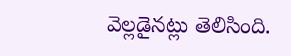వెల్లడైనట్లు తెలిసింది.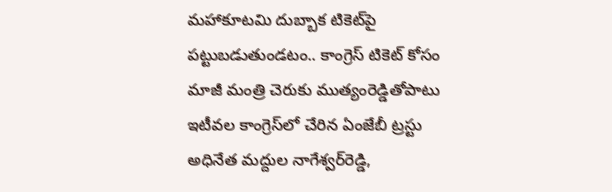మహాకూటమి దుబ్బాక టికెట్‌పై పట్టుబడుతుండటం.. కాంగ్రెస్‌ టికెట్‌ కోసం మాజీ మంత్రి చెరుకు ముత్యంరెడ్డితోపాటు ఇటీవల కాంగ్రెస్‌లో చేరిన ఏంజేబీ ట్రస్టు అధినేత మద్దుల నాగేశ్వర్‌రెడ్డి,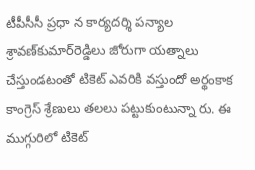టీపీసీసీ ప్రధా న కార్యదర్శి పన్యాల శ్రావణ్‌కుమార్‌రెడ్డిలు జోరుగా యత్నాలు చేస్తుండటంతో టికెట్‌ ఎవరికి వస్తుందో అర్థంకాక కాంగ్రెస్‌ శ్రేణులు తలలు పట్టుకుంటున్నా రు. ఈ ముగ్గురిలో టికెట్‌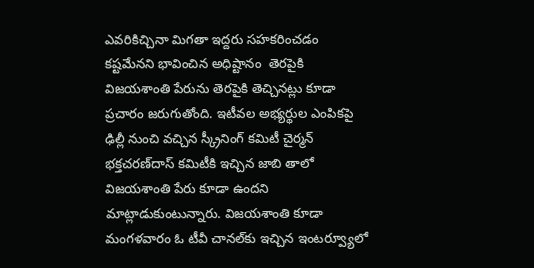ఎవరికిచ్చినా మిగతా ఇద్దరు సహకరించడం కష్టమేనని భావించిన అధిష్టానం  తెరపైకి విజయశాంతి పేరును తెరపైకి తెచ్చినట్లు కూడా ప్రచారం జరుగుతోంది. ఇటీవల అభ్యర్థుల ఎంపికపై ఢిల్లీ నుంచి వచ్చిన స్క్రీనింగ్‌ కమిటీ చైర్మన్‌ భక్తచరణ్‌దాస్‌ కమిటీకి ఇచ్చిన జాబి తాలో విజయశాంతి పేరు కూడా ఉందని మాట్లాడుకుంటున్నారు. విజయశాంతి కూడా మంగళవారం ఓ టీవీ చానల్‌కు ఇచ్చిన ఇంటర్వ్యూలో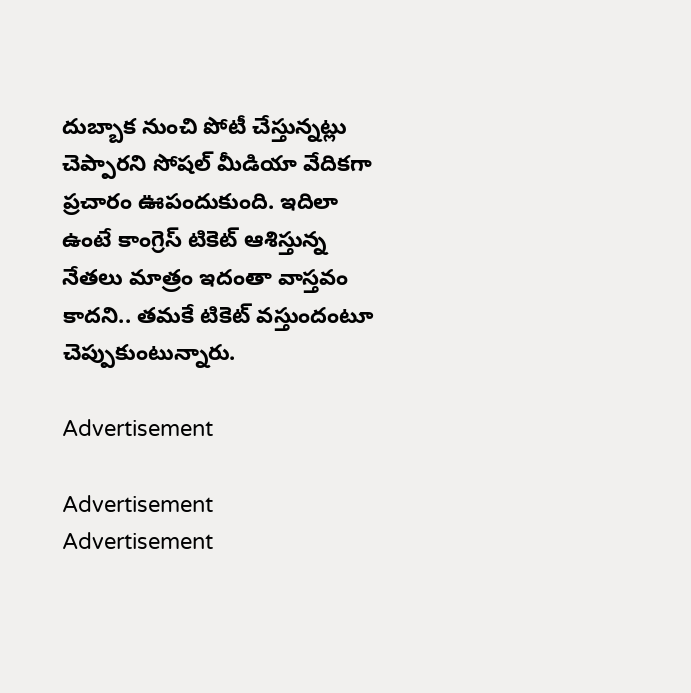దుబ్బాక నుంచి పోటీ చేస్తున్నట్లు చెప్పారని సోషల్‌ మీడియా వేదికగా ప్రచారం ఊపందుకుంది. ఇదిలా ఉంటే కాంగ్రెస్‌ టికెట్‌ ఆశిస్తున్న నేతలు మాత్రం ఇదంతా వాస్తవం కాదని.. తమకే టికెట్‌ వస్తుందంటూ చెప్పుకుంటున్నారు.

Advertisement

Advertisement
Advertisement